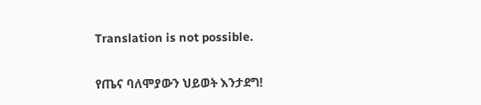Translation is not possible.

የጤና ባለሞያውን ህይወት እንታደግ!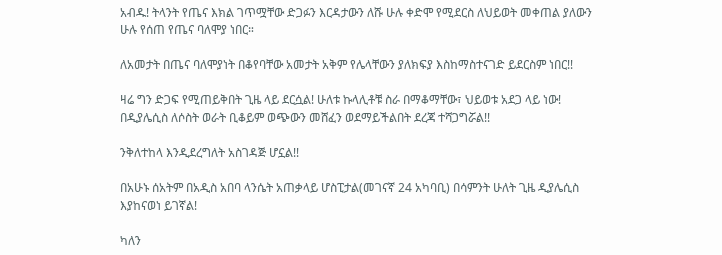አብዱ! ትላንት የጤና እክል ገጥሟቸው ድጋፉን እርዳታውን ለሹ ሁሉ ቀድሞ የሚደርስ ለህይወት መቀጠል ያለውን ሁሉ የሰጠ የጤና ባለሞያ ነበር።

ለአመታት በጤና ባለሞያነት በቆየባቸው አመታት አቅም የሌላቸውን ያለክፍያ እስከማስተናገድ ይደርስም ነበር!!

ዛሬ ግን ድጋፍ የሚጠይቅበት ጊዜ ላይ ደርሷል! ሁለቱ ኩላሊቶቹ ስራ በማቆማቸው፣ ህይወቱ አደጋ ላይ ነው! በዲያሌሲስ ለሶስት ወራት ቢቆይም ወጭውን መሸፈን ወደማይችልበት ደረጃ ተሻጋግሯል!!

ንቅለተከላ እንዲደረግለት አስገዳጅ ሆኗል!!

በአሁኑ ሰአትም በአዲስ አበባ ላንሴት አጠቃላይ ሆስፒታል(መገናኛ 24 አካባቢ) በሳምንት ሁለት ጊዜ ዲያሌሲስ እያከናወነ ይገኛል!

ካለን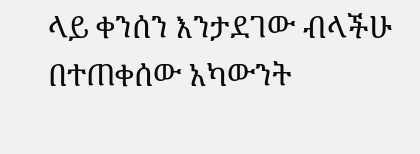ላይ ቀንሰን እንታደገው ብላችሁ በተጠቀሰው አካውንት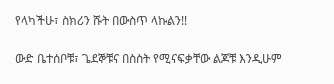የላካችሁ፣ ስክሪን ሹት በውስጥ ላኩልን!!

ውድ ቤተሰቦቹ፣ ጌደኞቹና በስስት የሚናፍቃቸው ልጆቹ እንዲሁም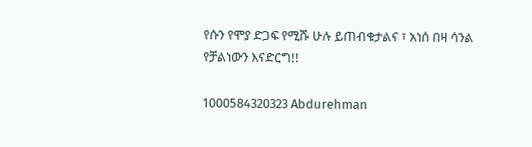የሱን የሞያ ድጋፍ የሚሹ ሁሉ ይጠብቁታልና ፣ አነሰ በዛ ሳንል የቻልነውን እናድርግ!!

1000584320323 Abdurehman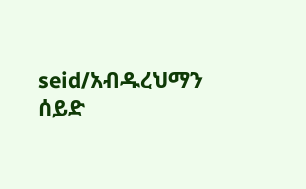seid/አብዱረህማን ሰይድ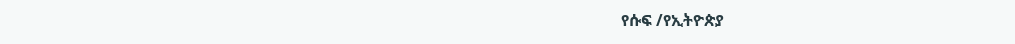የሱፍ /የኢትዮጵያ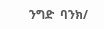ንግድ  ባንክ/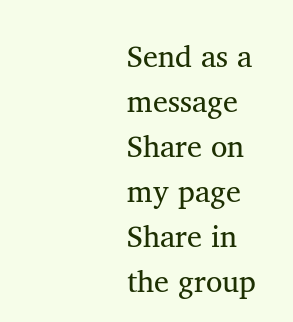Send as a message
Share on my page
Share in the group